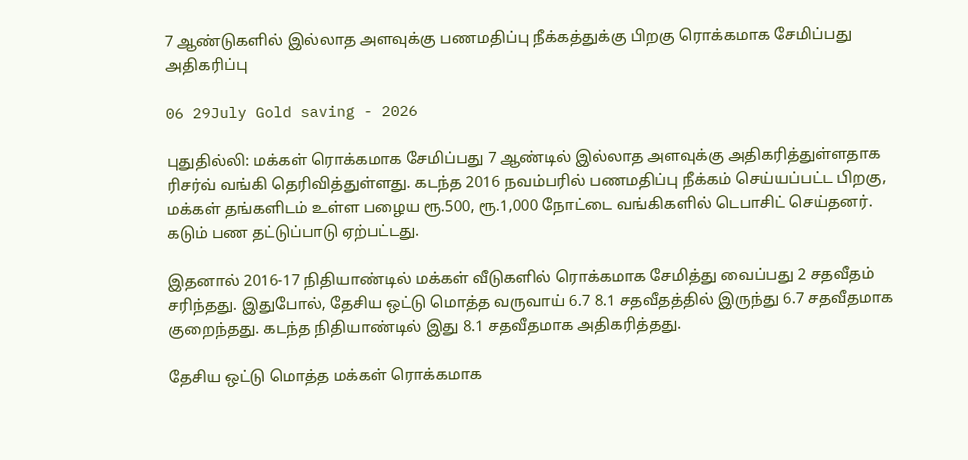7 ஆண்டுகளில் இல்லாத அளவுக்கு பணமதிப்பு நீக்கத்துக்கு பிறகு ரொக்கமாக சேமிப்பது அதிகரிப்பு

06 29July Gold saving - 2026

புதுதில்லி: மக்கள் ரொக்கமாக சேமிப்பது 7 ஆண்டில் இல்லாத அளவுக்கு அதிகரித்துள்ளதாக ரிசர்வ் வங்கி தெரிவித்துள்ளது. கடந்த 2016 நவம்பரில் பணமதிப்பு நீக்கம் செய்யப்பட்ட பிறகு, மக்கள் தங்களிடம் உள்ள பழைய ரூ.500, ரூ.1,000 நோட்டை வங்கிகளில் டெபாசிட் செய்தனர். கடும் பண தட்டுப்பாடு ஏற்பட்டது.

இதனால் 2016-17 நிதியாண்டில் மக்கள் வீடுகளில் ரொக்கமாக சேமித்து வைப்பது 2 சதவீதம் சரிந்தது. இதுபோல், தேசிய ஒட்டு மொத்த வருவாய் 6.7 8.1 சதவீதத்தில் இருந்து 6.7 சதவீதமாக குறைந்தது. கடந்த நிதியாண்டில் இது 8.1 சதவீதமாக அதிகரித்தது.

தேசிய ஒட்டு மொத்த மக்கள் ரொக்கமாக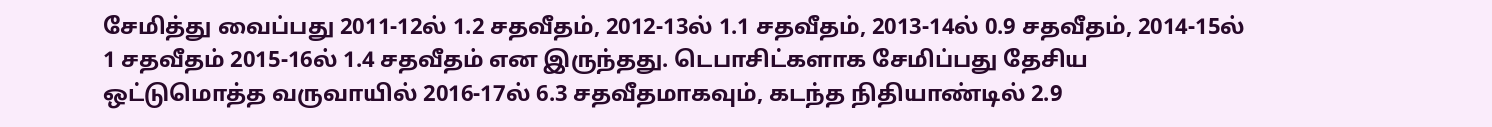சேமித்து வைப்பது 2011-12ல் 1.2 சதவீதம், 2012-13ல் 1.1 சதவீதம், 2013-14ல் 0.9 சதவீதம், 2014-15ல்  1 சதவீதம் 2015-16ல் 1.4 சதவீதம் என இருந்தது. டெபாசிட்களாக சேமிப்பது தேசிய ஒட்டுமொத்த வருவாயில் 2016-17ல் 6.3 சதவீதமாகவும், கடந்த நிதியாண்டில் 2.9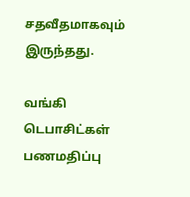சதவீதமாகவும் இருந்தது.

வங்கி டெபாசிட்கள் பணமதிப்பு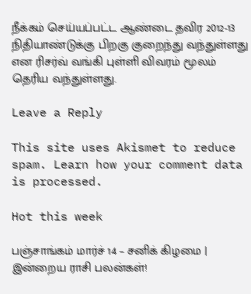நீக்கம் செய்யப்பட்ட ஆண்டை தவிர 2012-13 நிதியாண்டுக்கு பிறகு குறைந்து வந்துள்ளது என ரிசர்வ் வங்கி புள்ளி விவரம் மூலம் தெரிய வந்துள்ளது.

Leave a Reply

This site uses Akismet to reduce spam. Learn how your comment data is processed.

Hot this week

பஞ்சாங்கம் மார்ச் 14 – சனிக் கிழமை | இன்றைய ராசி பலன்கள்!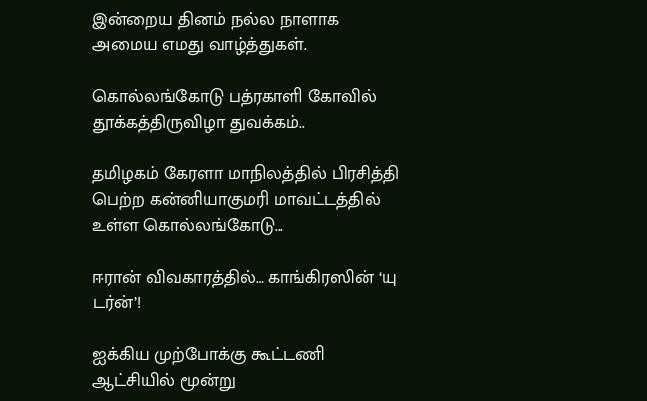இன்றைய தினம் நல்ல நாளாக அமைய எமது வாழ்த்துகள்.

கொல்லங்கோடு பத்ரகாளி கோவில் தூக்கத்திருவிழா துவக்கம்..

தமிழகம் கேரளா மாநிலத்தில் பிரசித்தி பெற்ற கன்னியாகுமரி மாவட்டத்தில் உள்ள கொல்லங்கோடு...

ஈரான் விவகாரத்தில்… காங்கிரஸின் ‘யு டர்ன்’!

ஐக்கிய முற்போக்கு கூட்டணி ஆட்சியில் மூன்று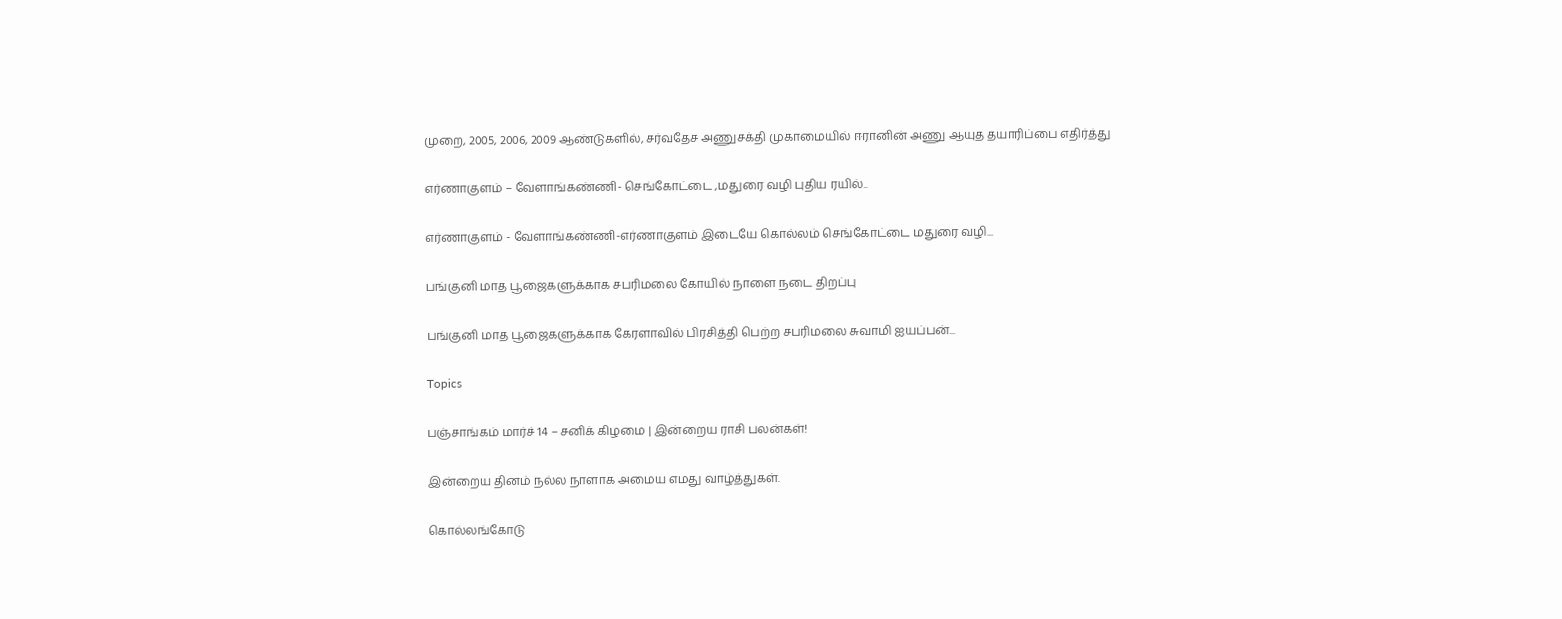முறை, 2005, 2006, 2009 ஆண்டுகளில், சர்வதேச அணுசக்தி முகாமையில் ஈரானின் அணு ஆயுத தயாரிப்பை எதிர்த்து

எர்ணாகுளம் – வேளாங்கண்ணி- செங்கோட்டை ,மதுரை வழி புதிய ரயில்..

எர்ணாகுளம் - வேளாங்கண்ணி-எர்ணாகுளம் இடையே கொல்லம் செங்கோட்டை மதுரை வழி...

பங்குனி மாத பூஜைகளுக்காக சபரிமலை கோயில் நாளை நடை திறப்பு

பங்குனி மாத பூஜைகளுக்காக கேரளாவில் பிரசித்தி பெற்ற சபரிமலை சுவாமி ஐயப்பன்...

Topics

பஞ்சாங்கம் மார்ச் 14 – சனிக் கிழமை | இன்றைய ராசி பலன்கள்!

இன்றைய தினம் நல்ல நாளாக அமைய எமது வாழ்த்துகள்.

கொல்லங்கோடு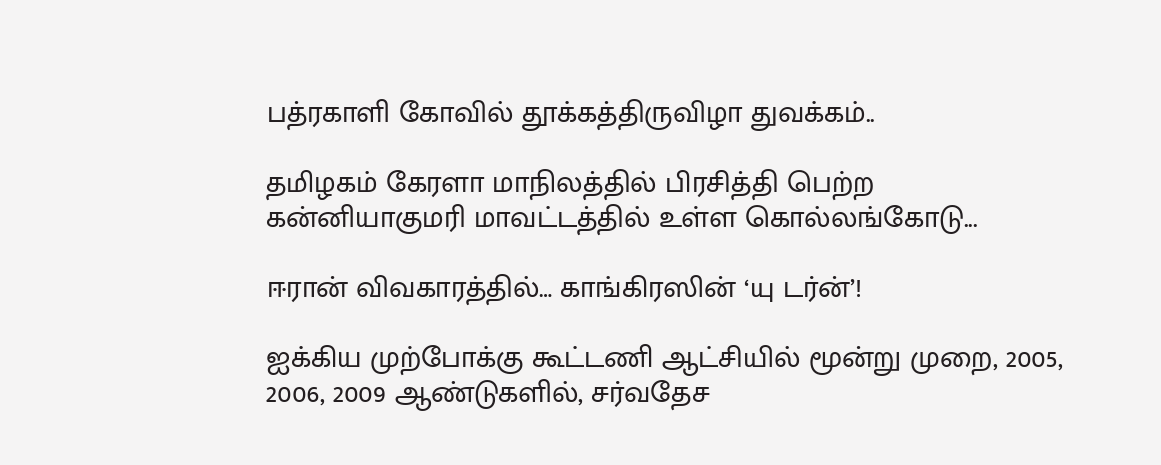பத்ரகாளி கோவில் தூக்கத்திருவிழா துவக்கம்..

தமிழகம் கேரளா மாநிலத்தில் பிரசித்தி பெற்ற கன்னியாகுமரி மாவட்டத்தில் உள்ள கொல்லங்கோடு...

ஈரான் விவகாரத்தில்… காங்கிரஸின் ‘யு டர்ன்’!

ஐக்கிய முற்போக்கு கூட்டணி ஆட்சியில் மூன்று முறை, 2005, 2006, 2009 ஆண்டுகளில், சர்வதேச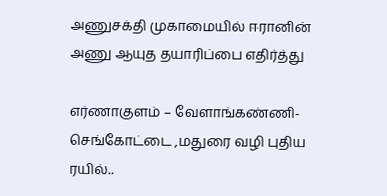அணுசக்தி முகாமையில் ஈரானின் அணு ஆயுத தயாரிப்பை எதிர்த்து

எர்ணாகுளம் – வேளாங்கண்ணி- செங்கோட்டை ,மதுரை வழி புதிய ரயில்..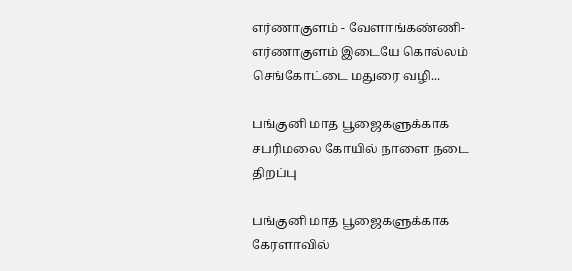எர்ணாகுளம் - வேளாங்கண்ணி-எர்ணாகுளம் இடையே கொல்லம் செங்கோட்டை மதுரை வழி...

பங்குனி மாத பூஜைகளுக்காக சபரிமலை கோயில் நாளை நடை திறப்பு

பங்குனி மாத பூஜைகளுக்காக கேரளாவில்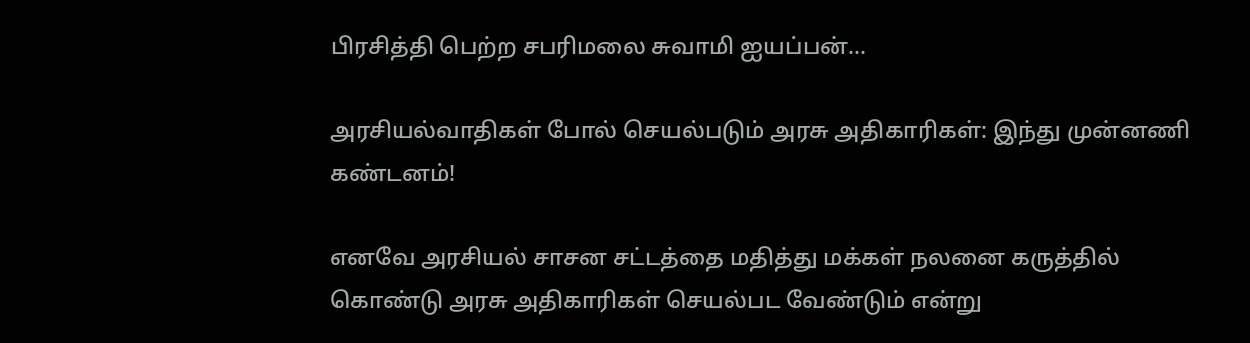பிரசித்தி பெற்ற சபரிமலை சுவாமி ஐயப்பன்...

அரசியல்வாதிகள் போல் செயல்படும் அரசு அதிகாரிகள்: இந்து முன்னணி கண்டனம்!

எனவே அரசியல் சாசன சட்டத்தை மதித்து மக்கள் நலனை கருத்தில் கொண்டு அரசு அதிகாரிகள் செயல்பட வேண்டும் என்று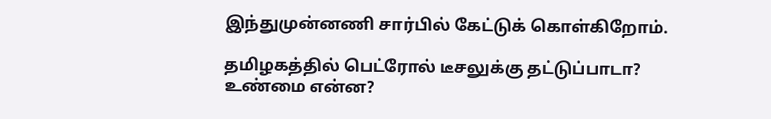இந்துமுன்னணி சார்பில் கேட்டுக் கொள்கிறோம்.

தமிழகத்தில் பெட்ரோல் டீசலுக்கு தட்டுப்பாடா? உண்மை என்ன?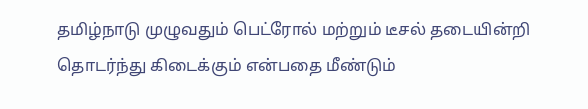தமிழ்நாடு முழுவதும் பெட்ரோல் மற்றும் டீசல் தடையின்றி தொடர்ந்து கிடைக்கும் என்பதை மீண்டும்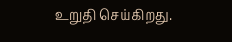உறுதி செய்கிறது.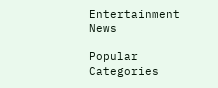Entertainment News

Popular Categories